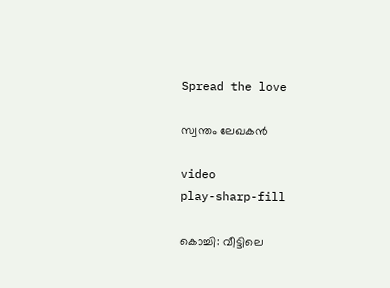Spread the love

സ്വന്തം ലേഖകൻ

video
play-sharp-fill

കൊച്ചി: വീട്ടിലെ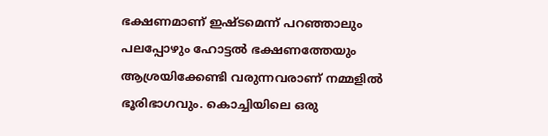ഭക്ഷണമാണ് ഇഷ്ടമെന്ന് പറഞ്ഞാലും പലപ്പോഴും ഹോട്ടല്‍ ഭക്ഷണത്തേയും ആശ്രയിക്കേണ്ടി വരുന്നവരാണ് നമ്മളില്‍ ഭൂരിഭാഗവും. കൊച്ചിയിലെ ഒരു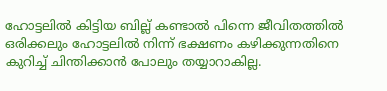ഹോട്ടലില്‍ കിട്ടിയ ബില്ല് കണ്ടാല്‍ പിന്നെ ജീവിതത്തില്‍ ഒരിക്കലും ഹോട്ടലില്‍ നിന്ന് ഭക്ഷണം കഴിക്കുന്നതിനെ കുറിച്ച് ചിന്തിക്കാന്‍ പോലും തയ്യാറാകില്ല.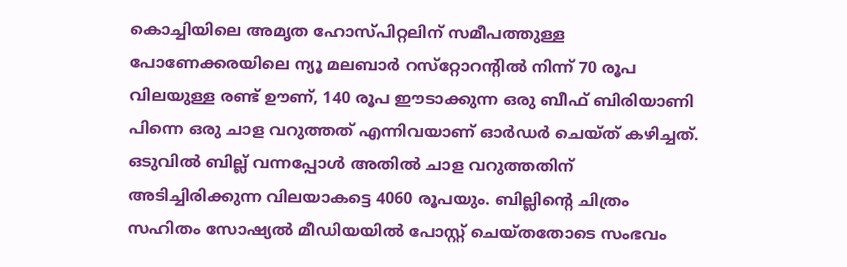കൊച്ചിയിലെ അമൃത ഹോസ്പിറ്റലിന് സമീപത്തുള്ള പോണേക്കരയിലെ ന്യൂ മലബാര്‍ റസ്‌റ്റോറന്റില്‍ നിന്ന് 70 രൂപ വിലയുള്ള രണ്ട് ഊണ്, 140 രൂപ ഈടാക്കുന്ന ഒരു ബീഫ് ബിരിയാണി പിന്നെ ഒരു ചാള വറുത്തത് എന്നിവയാണ് ഓര്‍ഡര്‍ ചെയ്ത് കഴിച്ചത്. ഒടുവില്‍ ബില്ല് വന്നപ്പോള്‍ അതില്‍ ചാള വറുത്തതിന് അടിച്ചിരിക്കുന്ന വിലയാകട്ടെ 4060 രൂപയും. ബില്ലിന്റെ ചിത്രം സഹിതം സോഷ്യല്‍ മീഡിയയില്‍ പോസ്റ്റ് ചെയ്തതോടെ സംഭവം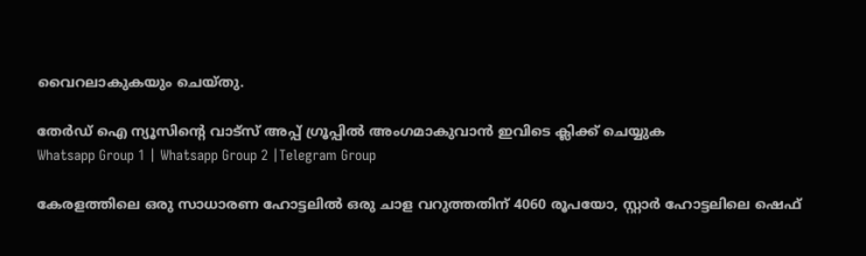വൈറലാകുകയും ചെയ്തു.

തേർഡ് ഐ ന്യൂസിന്റെ വാട്സ് അപ്പ് ഗ്രൂപ്പിൽ അംഗമാകുവാൻ ഇവിടെ ക്ലിക്ക് ചെയ്യുക
Whatsapp Group 1 | Whatsapp Group 2 |Telegram Group

കേരളത്തിലെ ഒരു സാധാരണ ഹോട്ടലില്‍ ഒരു ചാള വറുത്തതിന് 4060 രൂപയോ, സ്റ്റാര്‍ ഹോട്ടലിലെ ഷെഫ്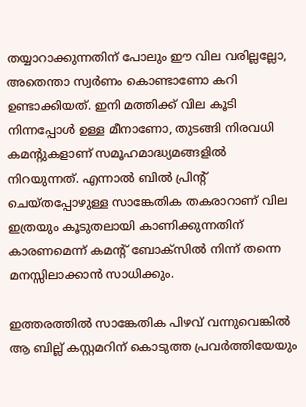തയ്യാറാക്കുന്നതിന് പോലും ഈ വില വരില്ലല്ലോ, അതെന്താ സ്വര്‍ണം കൊണ്ടാണോ കറി ഉണ്ടാക്കിയത്. ഇനി മത്തിക്ക് വില കൂടി നിന്നപ്പോള്‍ ഉള്ള മീനാണോ, തുടങ്ങി നിരവധി കമന്റുകളാണ് സമൂഹമാദ്ധ്യമങ്ങളില്‍ നിറയുന്നത്. എന്നാല്‍ ബില്‍ പ്രിന്റ് ചെയ്തപ്പോഴുള്ള സാങ്കേതിക തകരാറാണ് വില ഇത്രയും കൂടുതലായി കാണിക്കുന്നതിന് കാരണമെന്ന് കമന്റ് ബോക്‌സില്‍ നിന്ന് തന്നെ മനസ്സിലാക്കാന്‍ സാധിക്കും.

ഇത്തരത്തില്‍ സാങ്കേതിക പിഴവ് വന്നുവെങ്കില്‍ ആ ബില്ല് കസ്റ്റമറിന് കൊടുത്ത പ്രവര്‍ത്തിയേയും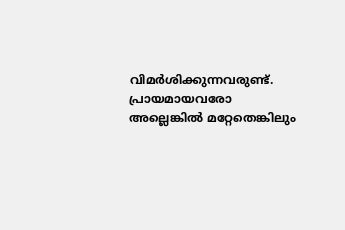വിമര്‍ശിക്കുന്നവരുണ്ട്. പ്രായമായവരോ അല്ലെങ്കില്‍ മറ്റേതെങ്കിലും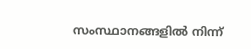സംസ്ഥാനങ്ങളില്‍ നിന്ന്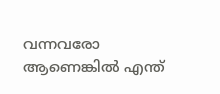വന്നവരോ ആണെങ്കില്‍ എന്ത്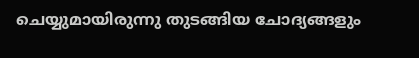ചെയ്യുമായിരുന്നു തുടങ്ങിയ ചോദ്യങ്ങളും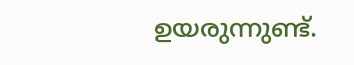ഉയരുന്നുണ്ട്.